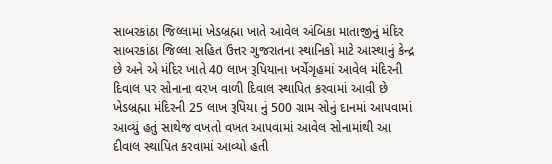સાબરકાંઠા જિલ્લામાં ખેડબ્રહ્મા ખાતે આવેલ અંબિકા માતાજીનું મંદિર સાબરકાંઠા જિલ્લા સહિત ઉત્તર ગુજરાતના સ્થાનિકો માટે આસ્થાનું કેન્દ્ર છે અને એ મંદિર ખાતે 40 લાખ રૂપિયાના ખર્ચેગૃહમાં આવેલ મંદિરની દિવાલ પર સોનાના વરખ વાળી દિવાલ સ્થાપિત કરવામાં આવી છે ખેડબ્રહ્મા મંદિરની 25 લાખ રૂપિયા નું 500 ગ્રામ સોનું દાનમાં આપવામાં આવ્યું હતું સાથેજ વખતો વખત આપવામાં આવેલ સોનામાંથી આ દીવાલ સ્થાપિત કરવામાં આવ્યો હતી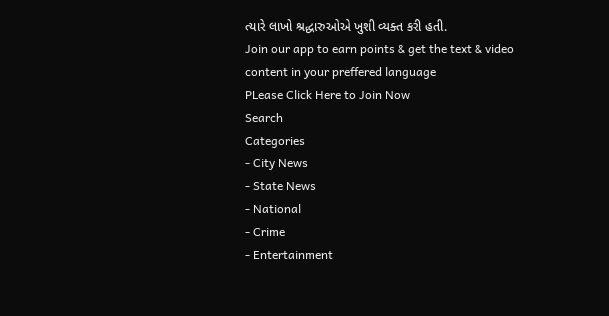ત્યારે લાખો શ્રદ્ધારુઓએ ખુશી વ્યક્ત કરી હતી.
Join our app to earn points & get the text & video content in your preffered language
PLease Click Here to Join Now
Search
Categories
- City News
- State News
- National
- Crime
- Entertainment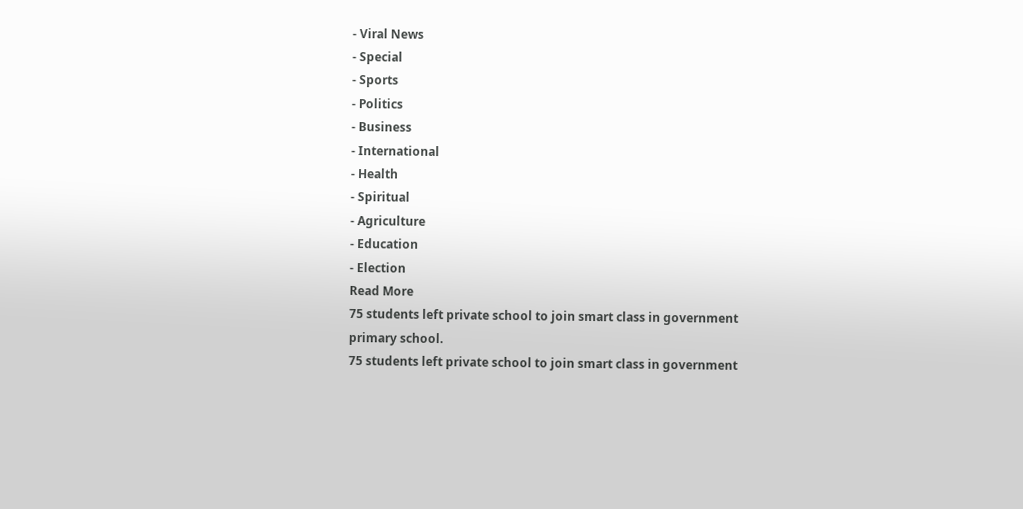- Viral News
- Special
- Sports
- Politics
- Business
- International
- Health
- Spiritual
- Agriculture
- Education
- Election
Read More
75 students left private school to join smart class in government primary school.
75 students left private school to join smart class in government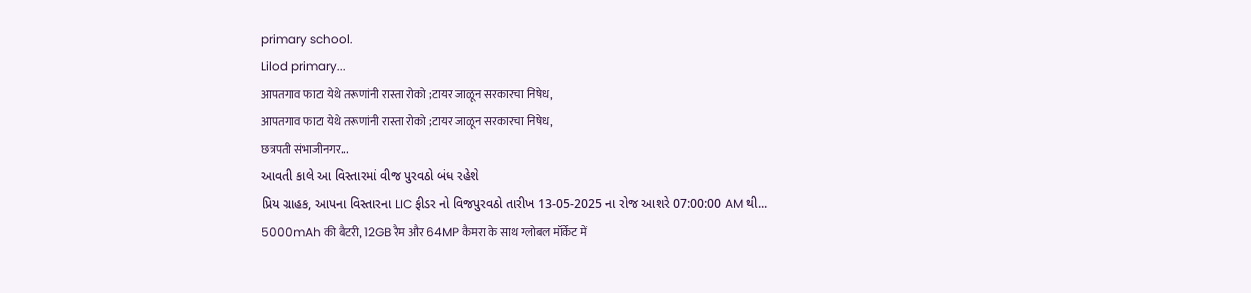primary school.
Lilod primary...
आपतगाव फाटा येथे तरूणांनी रास्ता रोको ;टायर जाळून सरकारचा निषेध,
आपतगाव फाटा येथे तरूणांनी रास्ता रोको ;टायर जाळून सरकारचा निषेध,
छत्रपती संभाजीनगर...
આવતી કાલે આ વિસ્તારમાં વીજ પુરવઠો બંધ રહેશે
પ્રિય ગ્રાહક, આપના વિસ્તારના LIC ફીડર નો વિજપુરવઠો તારીખ 13-05-2025 ના રોજ આશરે 07:00:00 AM થી...
5000mAh की बैटरी, 12GB रैम और 64MP कैमरा के साथ ग्लोबल मॉर्केट में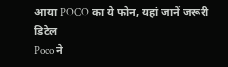आया POCO का ये फोन, यहां जानें जरूरी डिटेल
Poco ने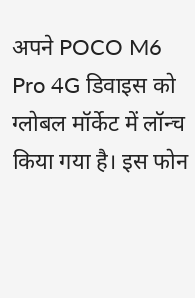अपने POCO M6 Pro 4G डिवाइस को ग्लोबल मॉर्केट में लॉन्च किया गया है। इस फोन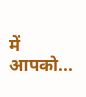में आपको...